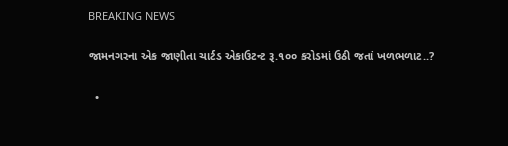BREAKING NEWS

જામનગરના એક જાણીતા ચાર્ટડ એકાઉટન્ટ રૂ.૧૦૦ કરોડમાં ઉઠી જતાં ખળભળાટ..?

  •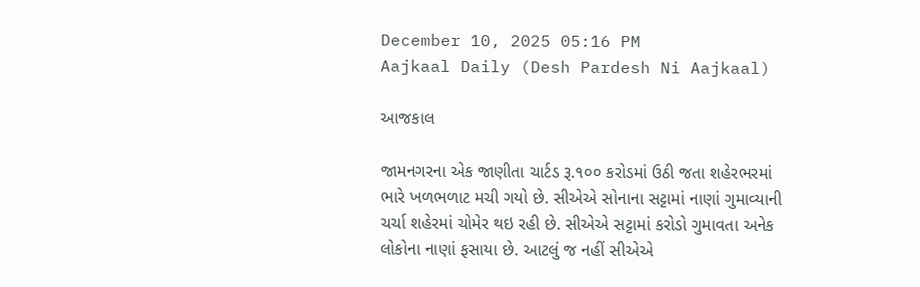December 10, 2025 05:16 PM
Aajkaal Daily (Desh Pardesh Ni Aajkaal)

આજકાલ

જામનગરના એક જાણીતા ચાર્ટડ રૂ.૧૦૦ કરોડમાં ઉઠી જતા શહેરભરમાં ભારે ખળભળાટ મચી ગયો છે. સીએએ સોનાના સટ્ટામાં નાણાં ગુમાવ્યાની ચર્ચા શહેરમાં ચોમેર થઇ રહી છે. સીએએ સટ્ટામાં કરોડો ગુમાવતા અનેક લોકોના નાણાં ફસાયા છે. આટલું જ નહીં સીએએ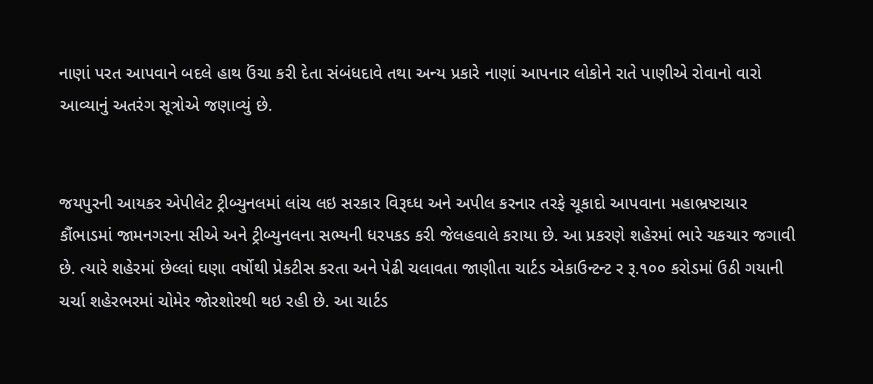નાણાં પરત આપવાને બદલે હાથ ઉંચા કરી દેતા સંબંધદાવે તથા અન્ય પ્રકારે નાણાં આપનાર લોકોને રાતે પાણીએ રોવાનો વારો આવ્યાનું અતરંગ સૂત્રોએ જણાવ્યું છે.


જયપુરની આયકર એપીલેટ ટ્રીબ્યુનલમાં લાંચ લઇ સરકાર વિરૂઘ્ધ અને અપીલ કરનાર તરફે ચૂકાદો આપવાના મહાભ્રષ્ટાચાર કૌંભાડમાં જામનગરના સીએ અને ટ્રીબ્યુનલના સભ્યની ધરપકડ કરી જેલહવાલે કરાયા છે. આ પ્રકરણે શહેરમાં ભારે ચકચાર જગાવી છે. ત્યારે શહેરમાં છેલ્લાં ઘણા વર્ષોથી પ્રેકટીસ કરતા અને પેઢી ચલાવતા જાણીતા ચાર્ટડ એકાઉન્ટન્ટ ર રૂ.૧૦૦ કરોડમાં ઉઠી ગયાની ચર્ચા શહેરભરમાં ચોમેર જોરશોરથી થઇ રહી છે. આ ચાર્ટડ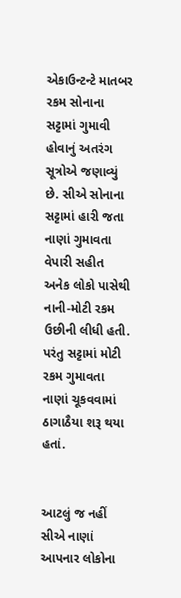એકાઉન્ટન્ટે માતબર રકમ સોનાના સટ્ટામાં ગુમાવી હોવાનું અતરંગ સૂત્રોએ જણાવ્યું છે. સીએ સોનાના સટ્ટામાં હારી જતા નાણાં ગુમાવતા વેપારી સહીત અનેક લોકો પાસેથી નાની-મોટી રકમ ઉછીની લીધી હતી. પરંતુ સટ્ટામાં મોટી રકમ ગુમાવતા નાણાં ચૂકવવામાં ઠાગાઠૈયા શરૂ થયા હતાં.


આટલું જ નહીં સીએ નાણાં આપનાર લોકોના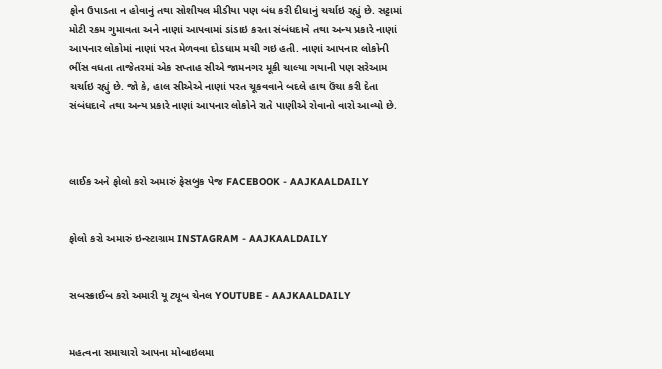ફોન ઉપાડતા ન હોવાનું તથા સોશીયલ મીડીયા પણ બંધ કરી દીધાનું ચર્ચાઇ રહ્યું છે. સટ્ટામાં મોટી રકમ ગુમાવતા અને નાણાં આપવામાં ડાંડાઇ કરતા સંબંધદાવે તથા અન્ય પ્રકારે નાણાં આપનાર લોકોમાં નાણાં પરત મેળવવા દોડધામ મચી ગઇ હતી. નાણાં આપનાર લોકોની ભીંસ વધતા તાજેતરમાં એક સપ્તાહ સીએ જામનગર મૂકી ચાલ્યા ગયાની પણ સરેઆમ ચર્ચાઇ રહ્યું છે. જો કે, હાલ સીએએ નાણાં પરત ચૂકવવાને બદલે હાથ ઉંચા કરી દેતા સંબંધદાવે તથા અન્ય પ્રકારે નાણાં આપનાર લોકોને રાતે પાણીએ રોવાનો વારો આવ્યો છે.



લાઈક અને ફોલો કરો અમારું ફેસબુક પેજ FACEBOOK - AAJKAALDAILY


ફોલો કરો અમારું ઇન્સ્ટાગ્રામ INSTAGRAM - AAJKAALDAILY


સબસ્ક્રાઈબ કરો અમારી યૂ ટ્યૂબ ચેનલ YOUTUBE - AAJKAALDAILY


મહત્વના સમાચારો આપના મોબાઇલમા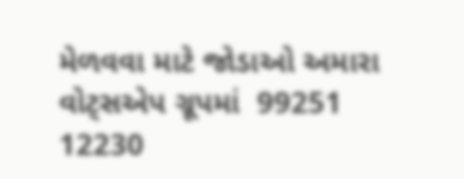મેળવવા માટે જોડાઓ અમારા વોટ્સએપ ગ્રૂપમાં  99251 12230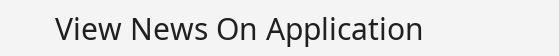View News On Application